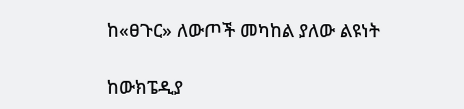ከ«ፀጉር» ለውጦች መካከል ያለው ልዩነት

ከውክፔዲያ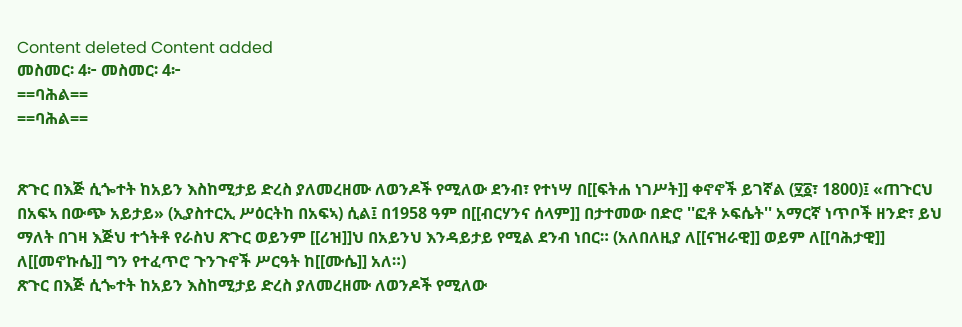Content deleted Content added
መስመር፡ 4፦ መስመር፡ 4፦
==ባሕል==
==ባሕል==


ጽጉር በእጅ ሲጐተት ከአይን እስከሚታይ ድረስ ያለመረዘሙ ለወንዶች የሚለው ደንብ፣ የተነሣ በ[[ፍትሐ ነገሥት]] ቀኖኖች ይገኛል (፶፩፣ 1800)፤ «ጠጉርህ በአፍኣ በውጭ አይታይ» (ኢያስተርኢ ሥዕርትከ በአፍኣ) ሲል፤ በ1958 ዓም በ[[ብርሃንና ሰላም]] በታተመው በድሮ ''ፎቶ ኦፍሴት'' አማርኛ ነጥቦች ዘንድ፣ ይህ ማለት በገዛ እጅህ ተጎትቶ የራስህ ጽጉር ወይንም [[ሪዝ]]ህ በአይንህ እንዳይታይ የሚል ደንብ ነበር። (አለበለዚያ ለ[[ናዝራዊ]] ወይም ለ[[ባሕታዊ]] ለ[[መኖኩሴ]] ግን የተፈጥሮ ጉንጉኖች ሥርዓት ከ[[ሙሴ]] አለ።)
ጽጉር በእጅ ሲጐተት ከአይን እስከሚታይ ድረስ ያለመረዘሙ ለወንዶች የሚለው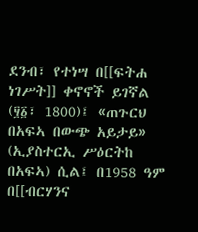ደንብ፣ የተነሣ በ[[ፍትሐ ነገሥት]] ቀኖኖች ይገኛል (፶፩፣ 1800)፤ «ጠጉርህ በአፍኣ በውጭ አይታይ» (ኢያስተርኢ ሥዕርትከ በአፍኣ) ሲል፤ በ1958 ዓም በ[[ብርሃንና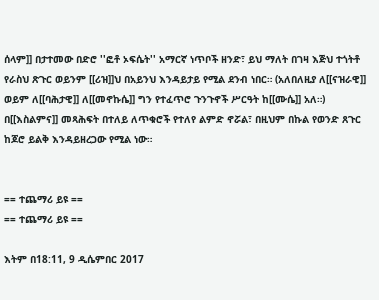ሰላም]] በታተመው በድሮ ''ፎቶ ኦፍሴት'' አማርኛ ነጥቦች ዘንድ፣ ይህ ማለት በገዛ እጅህ ተጎትቶ የራስህ ጽጉር ወይንም [[ሪዝ]]ህ በአይንህ እንዳይታይ የሚል ደንብ ነበር። (አለበለዚያ ለ[[ናዝራዊ]] ወይም ለ[[ባሕታዊ]] ለ[[መኖኩሴ]] ግን የተፈጥሮ ጉንጉኖች ሥርዓት ከ[[ሙሴ]] አለ።) በ[[እስልምና]] መጻሕፍት በተለይ ለጥቁሮች የተለየ ልምድ ኖሯል፣ በዚህም በኩል የወንድ ጸጉር ከጆሮ ይልቅ እንዳይዘረጋው የሚል ነው።


== ተጨማሪ ይዩ ==
== ተጨማሪ ይዩ ==

እትም በ18:11, 9 ዲሴምበር 2017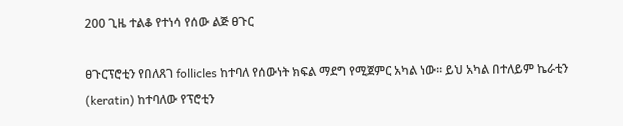200 ጊዜ ተልቆ የተነሳ የሰው ልጅ ፀጉር

ፀጉርፕሮቲን የበለጸገ follicles ከተባለ የሰውነት ክፍል ማደግ የሚጀምር አካል ነው። ይህ አካል በተለይም ኬራቲን (keratin) ከተባለው የፕሮቲን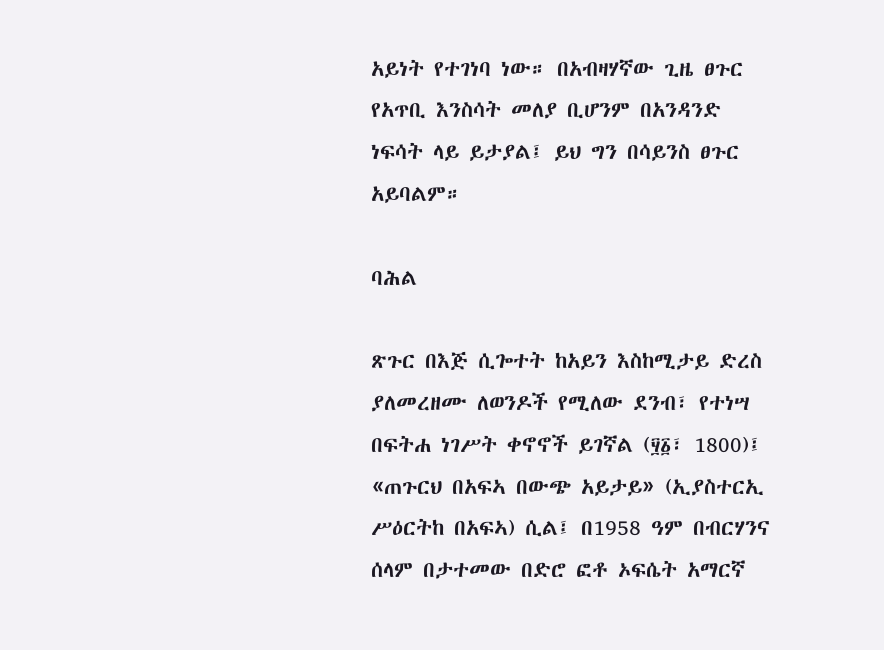አይነት የተገነባ ነው። በአብዛሃኛው ጊዜ ፀጉር የአጥቢ እንስሳት መለያ ቢሆንም በአንዳንድ ነፍሳት ላይ ይታያል፤ ይህ ግን በሳይንስ ፀጉር አይባልም።

ባሕል

ጽጉር በእጅ ሲጐተት ከአይን እስከሚታይ ድረስ ያለመረዘሙ ለወንዶች የሚለው ደንብ፣ የተነሣ በፍትሐ ነገሥት ቀኖኖች ይገኛል (፶፩፣ 1800)፤ «ጠጉርህ በአፍኣ በውጭ አይታይ» (ኢያስተርኢ ሥዕርትከ በአፍኣ) ሲል፤ በ1958 ዓም በብርሃንና ሰላም በታተመው በድሮ ፎቶ ኦፍሴት አማርኛ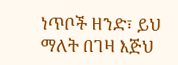ነጥቦች ዘንድ፣ ይህ ማለት በገዛ እጅህ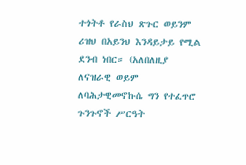ተጎትቶ የራስህ ጽጉር ወይንም ሪዝህ በአይንህ እንዳይታይ የሚል ደንብ ነበር። (አለበለዚያ ለናዝራዊ ወይም ለባሕታዊመኖኩሴ ግን የተፈጥሮ ጉንጉኖች ሥርዓት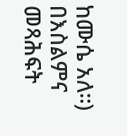ከሙሴ አለ።) በእስልምና መጻሕፍት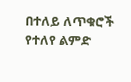በተለይ ለጥቁሮች የተለየ ልምድ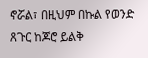ኖሯል፣ በዚህም በኩል የወንድ ጸጉር ከጆሮ ይልቅ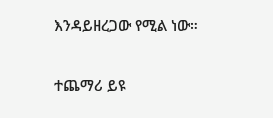እንዳይዘረጋው የሚል ነው።

ተጨማሪ ይዩ